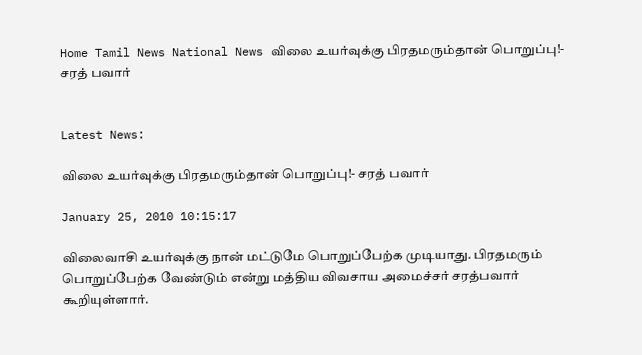Home Tamil News National News விலை உயர்வுக்கு பிரதமரும்தான் பொறுப்பு!- சரத் பவார்


Latest News:

விலை உயர்வுக்கு பிரதமரும்தான் பொறுப்பு!- சரத் பவார்

January 25, 2010 10:15:17

விலைவாசி உயர்வுக்கு நான் மட்டுமே பொறுப்பேற்க முடியாது. பிரதமரும் பொறுப்பேற்க வேண்டும் என்று மத்திய விவசாய அமைச்சர் சரத்பவார் கூறியுள்ளார்.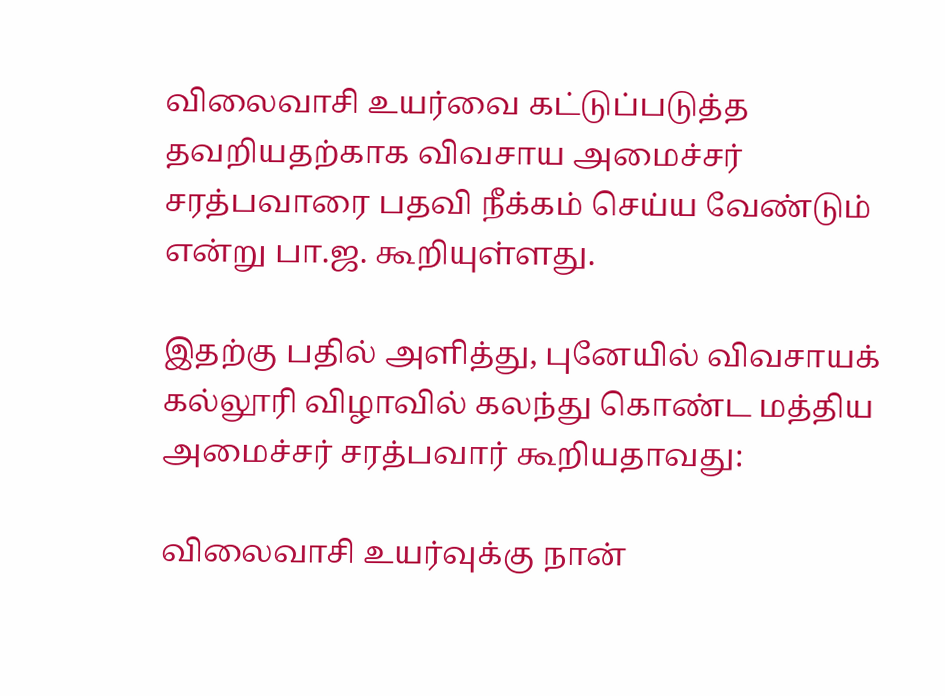விலைவாசி உயர்வை கட்டுப்படுத்த தவறியதற்காக விவசாய அமைச்சர் சரத்பவாரை பதவி நீக்கம் செய்ய வேண்டும் என்று பா.ஜ. கூறியுள்ளது.

இதற்கு பதில் அளித்து, புனேயில் விவசாயக் கல்லூரி விழாவில் கலந்து கொண்ட மத்திய அமைச்சர் சரத்பவார் கூறியதாவது:

விலைவாசி உயர்வுக்கு நான்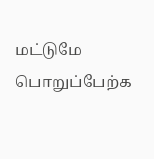மட்டுமே பொறுப்பேற்க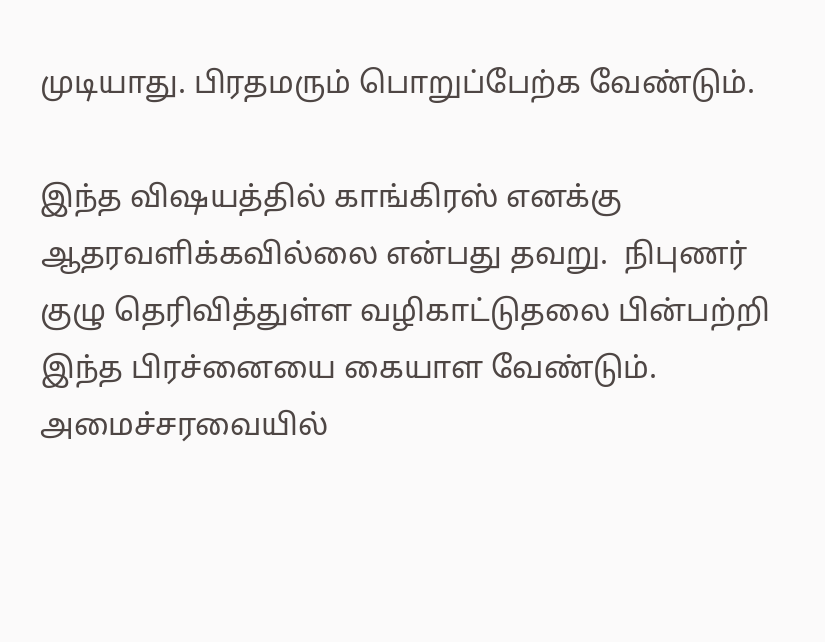முடியாது. பிரதமரும் பொறுப்பேற்க வேண்டும்.

இந்த விஷயத்தில் காங்கிரஸ் எனக்கு ஆதரவளிக்கவில்லை என்பது தவறு.  நிபுணர் குழு தெரிவித்துள்ள வழிகாட்டுதலை பின்பற்றி இந்த பிரச்னையை கையாள வேண்டும். அமைச்சரவையில்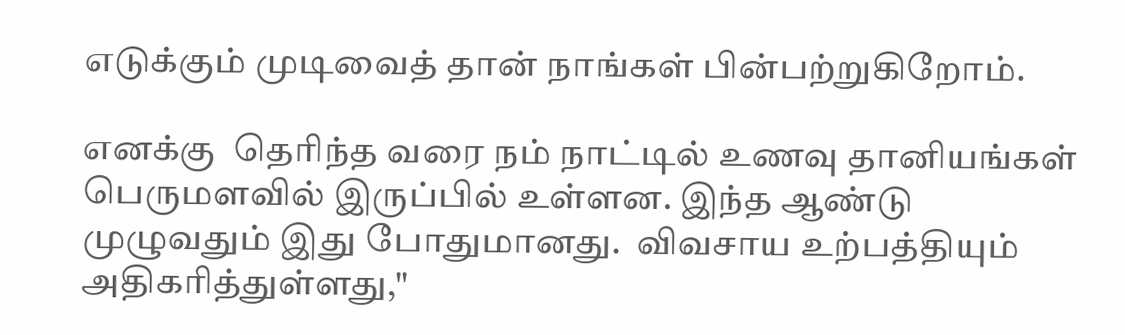எடுக்கும் முடிவைத் தான் நாங்கள் பின்பற்றுகிறோம்.

எனக்கு  தெரிந்த வரை நம் நாட்டில் உணவு தானியங்கள் பெருமளவில் இருப்பில் உள்ளன. இந்த ஆண்டு முழுவதும் இது போதுமானது.  விவசாய உற்பத்தியும் அதிகரித்துள்ளது,"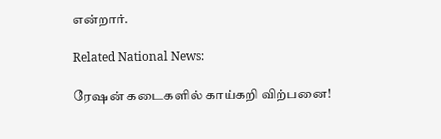என்றார்.

Related National News:

ரேஷன் கடைகளில் காய்கறி விற்பனை!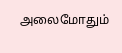அலைமோதும்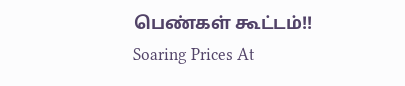பெண்கள் கூட்டம்!!
Soaring Prices At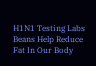H1N1 Testing Labs
Beans Help Reduce Fat In Our Body